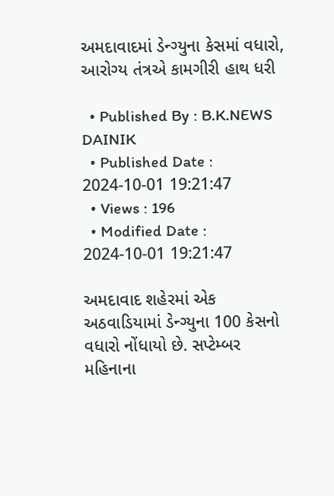અમદાવાદમાં ડેન્ગ્યુના કેસમાં વધારો, આરોગ્ય તંત્રએ કામગીરી હાથ ધરી

  • Published By : B.K.NEWS DAINIK
  • Published Date : 2024-10-01 19:21:47
  • Views : 196
  • Modified Date : 2024-10-01 19:21:47

અમદાવાદ શહેરમાં એક અઠવાડિયામાં ડેન્ગ્યુના 100 કેસનો વધારો નોંધાયો છે. સપ્ટેમ્બર મહિનાના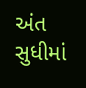અંત સુધીમાં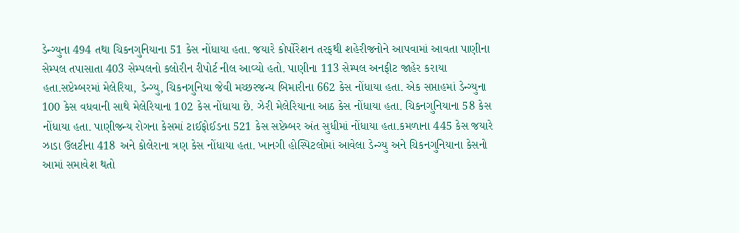ડેન્ગ્યુના 494 તથા ચિકનગુનિયાના 51 કેસ નોંધાયા હતા. જયારે કોર્પોરેશન તરફથી શહેરીજનોને આપવામાં આવતા પાણીના સેમ્પલ તપાસાતા 403 સેમ્પલનો કલોરીન રીપોર્ટ નીલ આવ્યો હતો. પાણીના 113 સેમ્પલ અનફીટ જાહેર કરાયા હતા.સપ્ટેમ્બરમાં મેલેરિયા, ડેન્ગ્યુ, ચિકનગુનિયા જેવી મચ્છરજન્ય બિમારીના 662 કેસ નોંધાયા હતા. એક સપ્તાહમાં ડેન્ગ્યુના 100 કેસ વધવાની સાથે મેલેરિયાના 102 કેસ નોંધાયા છે. ઝેરી મેલેરિયાના આઠ કેસ નોંધાયા હતા. ચિકનગુનિયાના 58 કેસ નોંધાયા હતા. પાણીજન્ય રોગના કેસમાં ટાઈફોઈડના 521 કેસ સપ્ટેમ્બર અંત સુધીમાં નોંધાયા હતા.કમળાના 445 કેસ જયારે ઝાડા ઉલટીના 418 અને કોલેરાના ત્રણ કેસ નોંધાયા હતા. ખાનગી હોસ્પિટલોમાં આવેલા ડેન્ગ્યુ અને ચિકનગુનિયાના કેસનો આમાં સમાવેશ થતો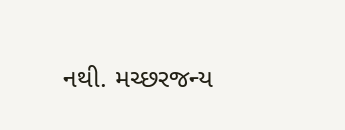નથી. મચ્છરજન્ય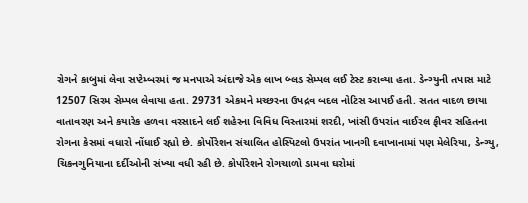રોગને કાબુમાં લેવા સપ્ટેમ્બરમાં જ મનપાએ અંદાજે એક લાખ બ્લડ સેમ્પલ લઈ ટેસ્ટ કરાવ્યા હતા. ડેન્ગ્યુની તપાસ માટે 12507 સિરમ સેમ્પલ લેવાયા હતા. 29731 એકમને મચ્છરના ઉપદ્રવ બદલ નોટિસ આપઈ હતી. સતત વાદળ છાયા વાતાવરણ અને કયારેક હળવા વરસાદને લઈ શહેરના વિવિધ વિસ્તારમાં શરદી, ખાંસી ઉપરાંત વાઈરલ ફીવર સહિતના રોગના કેસમાં વધારો નોંધાઈ રહ્યો છે. કોર્પોરેશન સંચાલિત હોસ્પિટલો ઉપરાંત ખાનગી દવાખાનામાં પણ મેલેરિયા, ડેન્ગ્યુ, ચિકનગુનિયાના દર્દીઓની સંખ્યા વધી રહી છે. કોર્પોરેશને રોગચાળો ડામવા ઘરોમાં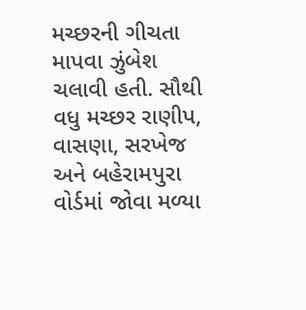મચ્છરની ગીચતા માપવા ઝુંબેશ ચલાવી હતી. સૌથી વધુ મચ્છર રાણીપ, વાસણા, સરખેજ અને બહેરામપુરા વોર્ડમાં જોવા મળ્યા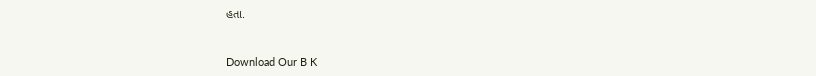હતા.



Download Our B K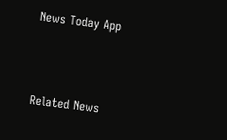News Today App



Related News